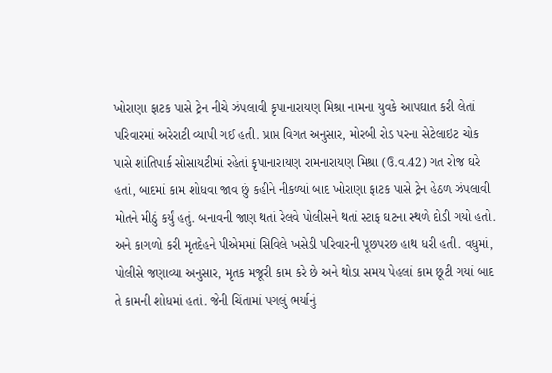ખોરાણા ફાટક પાસે ટ્રેન નીચે ઝંપલાવી કૃપાનારાયણ મિશ્રા નામના યુવકે આપઘાત કરી લેતાં પરિવારમાં અરેરાટી વ્યાપી ગઈ હતી. પ્રાપ્ત વિગત અનુસાર, મોરબી રોડ પરના સેટેલાઇટ ચોક પાસે શાંતિપાર્ક સોસાયટીમાં રહેતાં કૃપાનારાયણ રામનારાયણ મિશ્રા (ઉ.વ.42) ગત રોજ ઘરે હતાં, બાદમાં કામ શોધવા જાવ છું કહીને નીકળ્યાં બાદ ખોરાણા ફાટક પાસે ટ્રેન હેઠળ ઝંપલાવી મોતને મીઠું કર્યું હતું. બનાવની જાણ થતાં રેલવે પોલીસને થતાં સ્ટાફ ઘટના સ્થળે દોડી ગયો હતો. અને કાગળો કરી મૃતદેહને પીએમમાં સિવિલે ખસેડી પરિવારની પૂછપરછ હાથ ધરી હતી. વધુમાં, પોલીસે જણાવ્યા અનુસાર, મૃતક મજૂરી કામ કરે છે અને થોડા સમય પેહલાં કામ છૂટી ગયાં બાદ તે કામની શોધમાં હતાં. જેની ચિંતામાં પગલું ભર્યાનું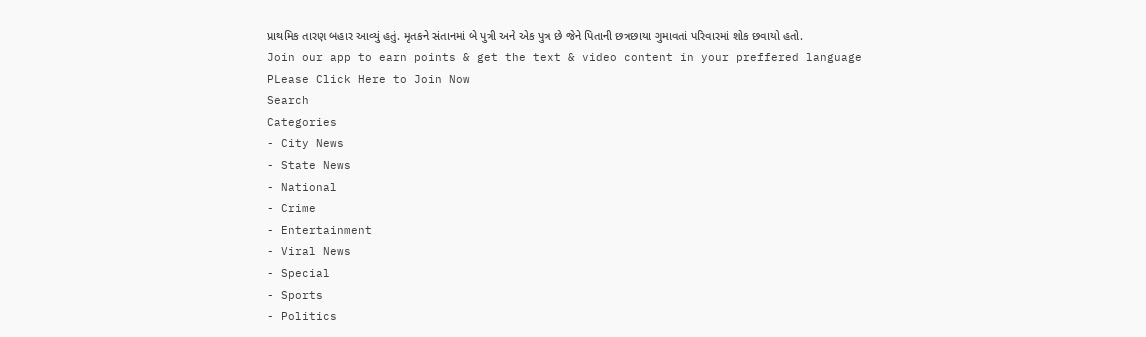પ્રાથમિક તારણ બહાર આવ્યું હતું. મૃતકને સંતાનમાં બે પુત્રી અને એક પુત્ર છે જેને પિતાની છત્રછાયા ગુમાવતાં પરિવારમાં શોક છવાયો હતો.
Join our app to earn points & get the text & video content in your preffered language
PLease Click Here to Join Now
Search
Categories
- City News
- State News
- National
- Crime
- Entertainment
- Viral News
- Special
- Sports
- Politics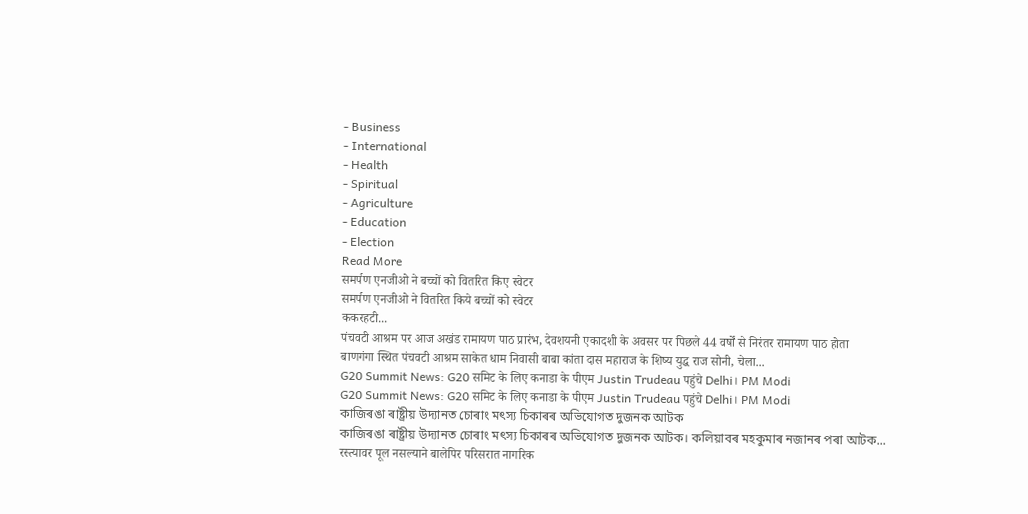- Business
- International
- Health
- Spiritual
- Agriculture
- Education
- Election
Read More
समर्पण एनजीओ ने बच्चों को वितरित किए स्वेटर
समर्पण एनजीओ ने वितरित किये बच्चों को स्वेटर
ककरहटी...
पंचवटी आश्रम पर आज अखंड रामायण पाठ प्रारंभ, देवशयनी एकादशी के अवसर पर पिछले 44 वर्षों से निरंतर रामायण पाठ होता
बाणगंगा स्थित पंचवटी आश्रम साकेत धाम निवासी बाबा कांता दास महाराज के शिष्य युद्ध राज सोनी, चेला...
G20 Summit News: G20 समिट के लिए कनाडा के पीएम Justin Trudeau पहुंचे Delhi। PM Modi
G20 Summit News: G20 समिट के लिए कनाडा के पीएम Justin Trudeau पहुंचे Delhi। PM Modi
কাজিৰঙা ৰাষ্ট্ৰীয় উদ্যানত চোৰাং মৎস্য চিকাৰৰ অভিযোগত দুজনক আটক
কাজিৰঙা ৰাষ্ট্ৰীয় উদ্যানত চোৰাং মৎস্য চিকাৰৰ অভিযোগত দুজনক আটক। কলিয়াবৰ মহকুমাৰ নজানৰ পৰা আটক...
रस्त्यावर पूल नसल्याने बालेपिर परिसरात नागरिक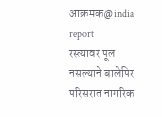आक्रमक@india report
रस्त्यावर पूल नसल्याने बालेपिर परिसरात नागरिक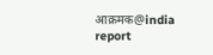आक्रमक@india report